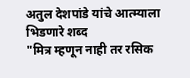अतुल देशपांडे यांचे आत्म्याला भिडणारे शब्द
"मित्र म्हणून नाही तर रसिक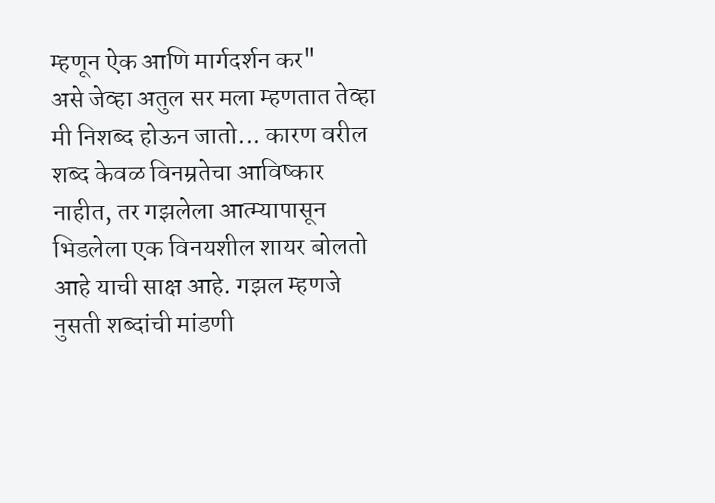म्हणून ऐक आणि मार्गदर्शन कर"
असे जेव्हा अतुल सर मला म्हणतात तेव्हा मी निशब्द होऊन जातो... कारण वरील शब्द केवळ विनम्रतेचा आविष्कार नाहीत, तर गझलेला आत्म्यापासून भिडलेला एक विनयशील शायर बोलतो आहे याची साक्ष आहे. गझल म्हणजे नुसती शब्दांची मांडणी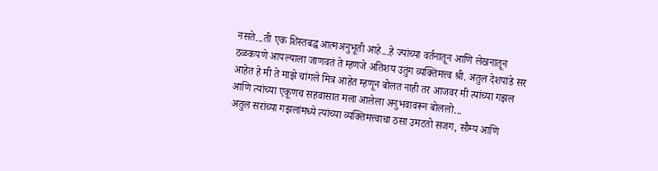नसते...ती एक शिस्तबद्ध आत्मअनुभूती आहे...हे ज्यांच्या वर्तनातून आणि लेखनातून ठळकपणे आपल्याला जाणवतं ते म्हणजे अतिशय उतुंग व्यक्तिमत्त्व श्री. अतुल देशपांडे सर आहेत हे मी ते माझे चांगले मित्र आहेत म्हणून बोलत नाही तर आजवर मी त्यांच्या गझल आणि त्यांच्या एकूणच सहवासात मला आलेला अनुभवावरून बोललो...
अतुल सरांच्या गझलांमध्ये त्यांच्या व्यक्तिमत्त्वाचा ठसा उमटतो सजग, सौम्य आणि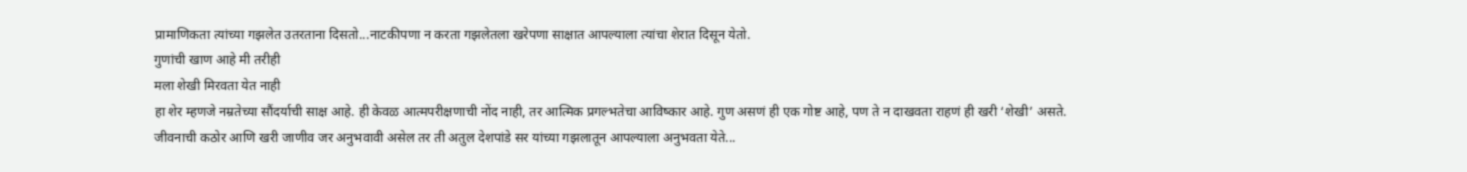प्रामाणिकता त्यांच्या गझलेत उतरताना दिसतो...नाटकीपणा न करता गझलेतला खरेपणा साक्षात आपल्याला त्यांचा शेरात दिसून येतो.
गुणांची खाण आहे मी तरीही
मला शेखी मिरवता येत नाही
हा शेर म्हणजे नम्रतेच्या सौंदर्याची साक्ष आहे. ही केवळ आत्मपरीक्षणाची नोंद नाही, तर आत्मिक प्रगल्भतेचा आविष्कार आहे. गुण असणं ही एक गोष्ट आहे, पण ते न दाखवता राहणं ही खरी ‘शेखी’ असते.
जीवनाची कठोर आणि खरी जाणीव जर अनुभवावी असेल तर ती अतुल देशपांडे सर यांच्या गझलातून आपल्याला अनुभवता येते...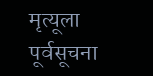मृत्यूला पूर्वसूचना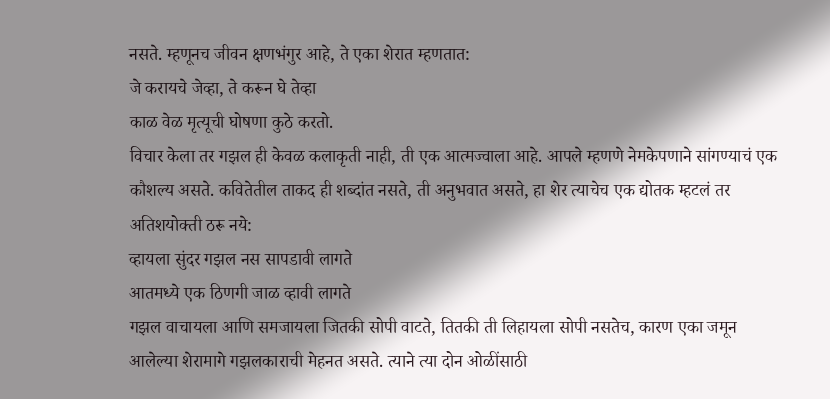नसते. म्हणूनच जीवन क्षणभंगुर आहे, ते एका शेरात म्हणतात:
जे करायचे जेव्हा, ते करून घे तेव्हा
काळ वेळ मृत्यूची घोषणा कुठे करतो.
विचार केला तर गझल ही केवळ कलाकृती नाही, ती एक आत्मज्वाला आहे. आपले म्हणणे नेमकेपणाने सांगण्याचं एक कौशल्य असते. कवितेतील ताकद ही शब्दांत नसते, ती अनुभवात असते, हा शेर त्याचेच एक द्योतक म्हटलं तर अतिशयोक्ती ठरू नये:
व्हायला सुंदर गझल नस सापडावी लागते
आतमध्ये एक ठिणगी जाळ व्हावी लागते
गझल वाचायला आणि समजायला जितकी सोपी वाटते, तितकी ती लिहायला सोपी नसतेच, कारण एका जमून आलेल्या शेरामागे गझलकाराची मेहनत असते. त्याने त्या दोन ओळींसाठी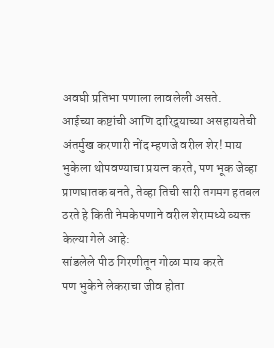अवघी प्रतिभा पणाला लावलेली असते.
आईच्या कष्टांची आणि दारिद्र्याच्या असहायतेची अंतर्मुख करणारी नोंद म्हणजे वरील शेर! माय भुकेला थोपवण्याचा प्रयत्न करते, पण भूक जेव्हा प्राणघातक बनते, तेव्हा तिची सारी तगमग हतबल ठरते हे किती नेमकेपणाने वरील शेरामध्ये व्यक्त केल्या गेले आहे:
सांडलेले पीठ गिरणीतून गोळा माय करते
पण भुकेने लेकराचा जीव होता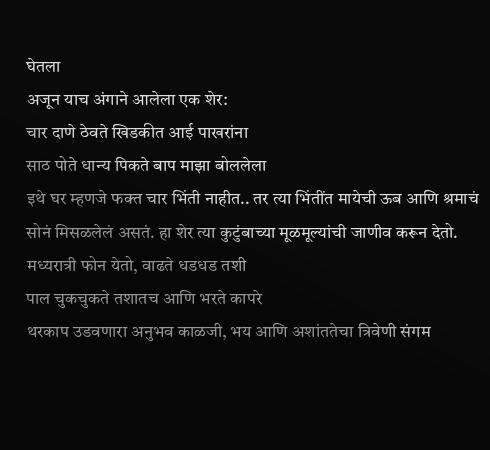घेतला
अजून याच अंगाने आलेला एक शेर:
चार दाणे ठेवते खिडकीत आई पाखरांना
साठ पोते धान्य पिकते बाप माझा बोललेला
इथे घर म्हणजे फक्त चार भिंती नाहीत.. तर त्या भिंतींत मायेची ऊब आणि श्रमाचं सोनं मिसळलेलं असतं. हा शेर त्या कुटुंबाच्या मूळमूल्यांची जाणीव करून देतो.
मध्यरात्री फोन येतो, वाढते धडधड तशी
पाल चुकचुकते तशातच आणि भरते कापरे
थरकाप उडवणारा अनुभव काळजी, भय आणि अशांततेचा त्रिवेणी संगम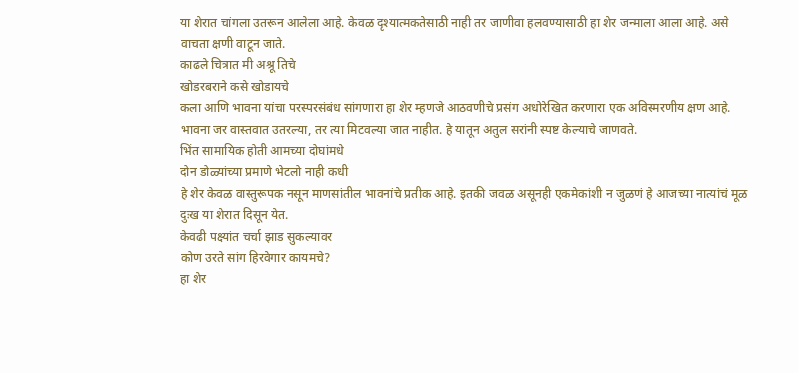या शेरात चांगला उतरून आलेला आहे. केवळ दृश्यात्मकतेसाठी नाही तर जाणीवा हलवण्यासाठी हा शेर जन्माला आला आहे. असे वाचता क्षणी वाटून जाते.
काढले चित्रात मी अश्रू तिचे
खोडरबराने कसे खोडायचे
कला आणि भावना यांचा परस्परसंबंध सांगणारा हा शेर म्हणजे आठवणीचे प्रसंग अधोरेखित करणारा एक अविस्मरणीय क्षण आहे. भावना जर वास्तवात उतरल्या, तर त्या मिटवल्या जात नाहीत. हे यातून अतुल सरांनी स्पष्ट केल्याचे जाणवते.
भिंत सामायिक होती आमच्या दोघांमधे
दोन डोळ्यांच्या प्रमाणे भेटलो नाही कधी
हे शेर केवळ वास्तुरूपक नसून माणसांतील भावनांचे प्रतीक आहे. इतकी जवळ असूनही एकमेकांशी न जुळणं हे आजच्या नात्यांचं मूळ दुःख या शेरात दिसून येत.
केवढी पक्ष्यांत चर्चा झाड सुकल्यावर
कोण उरते सांग हिरवेगार कायमचे?
हा शेर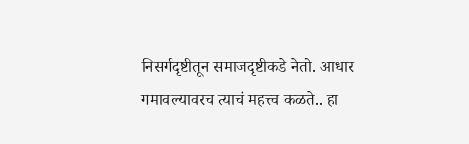निसर्गदृष्टीतून समाजदृष्टीकडे नेतो. आधार गमावल्यावरच त्याचं महत्त्व कळते.. हा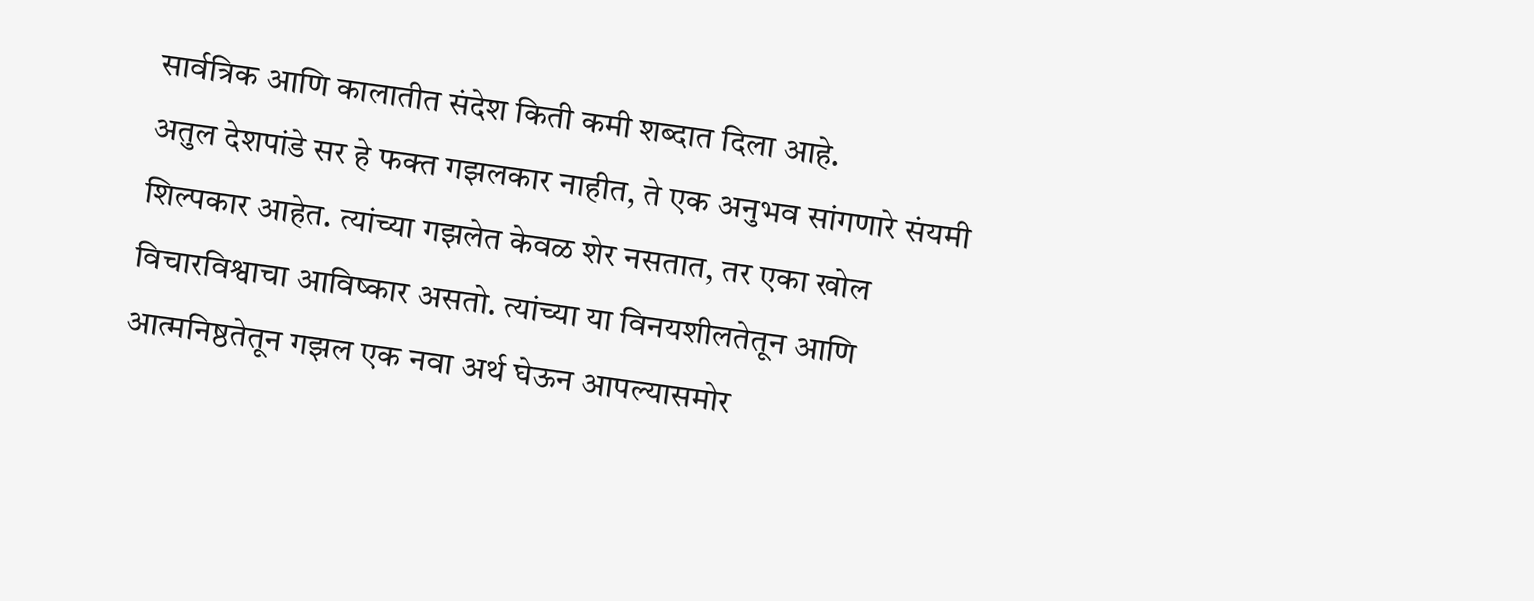सार्वत्रिक आणि कालातीत संदेश किती कमी शब्दात दिला आहे.
अतुल देशपांडे सर हे फक्त गझलकार नाहीत, ते एक अनुभव सांगणारे संयमी शिल्पकार आहेत. त्यांच्या गझलेत केवळ शेर नसतात, तर एका खोल विचारविश्वाचा आविष्कार असतो. त्यांच्या या विनयशीलतेतून आणि आत्मनिष्ठतेतून गझल एक नवा अर्थ घेऊन आपल्यासमोर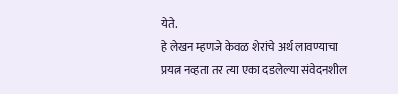येते.
हे लेखन म्हणजे केवळ शेरांचे अर्थ लावण्याचा प्रयत्न नव्हता तर त्या एका दडलेल्या संवेदनशील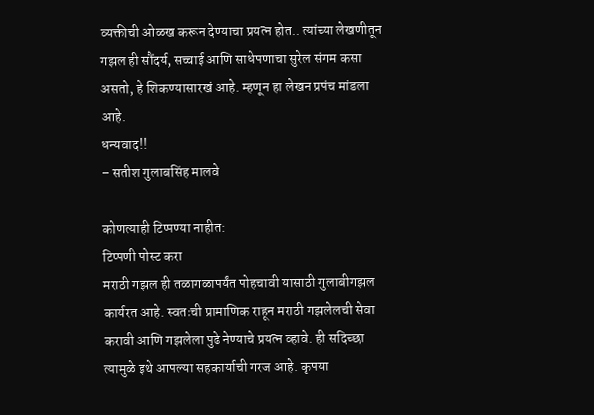व्यक्तीची ओळख करून देण्याचा प्रयत्न होत.. त्यांच्या लेखणीतून गझल ही सौंदर्य, सच्चाई आणि साधेपणाचा सुरेल संगम कसा असतो, हे शिकण्यासारखं आहे. म्हणून हा लेखन प्रपंच मांडला आहे.
धन्यवाद!!
– सतीश गुलाबसिंह मालवे

कोणत्याही टिप्पण्या नाहीत:
टिप्पणी पोस्ट करा
मराठी गझल ही तळागळापर्यंत पोहचावी यासाठी गुलाबीगझल कार्यरत आहे. स्वतःची प्रामाणिक राहून मराठी गझलेलची सेवा करावी आणि गझलेला पुढे नेण्याचे प्रयत्न व्हावे. ही सदिच्छा त्यामुळे इथे आपल्या सहकार्याची गरज आहे. कृपया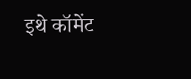इथे कॉमेंट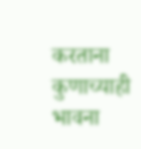करताना कुणाच्याही भावना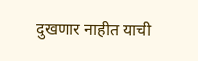दुखणार नाहीत याची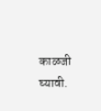काळजी घ्यावी.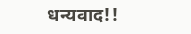धन्यवाद!!